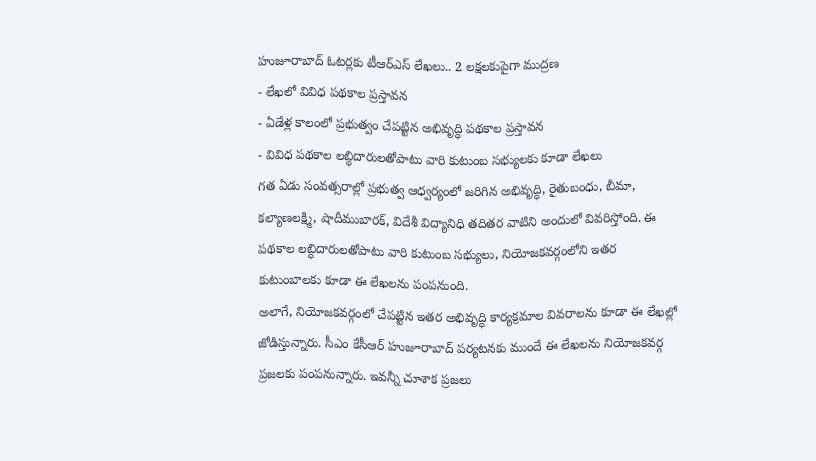హుజూరాబాద్ ఓటర్లకు టీఆర్ఎస్ లేఖలు.. 2 లక్షలకుపైగా ముద్రణ
- లేఖలో వివిధ పథకాల ప్రస్తావన
- ఏడేళ్ల కాలంలో ప్రభుత్వం చేపట్టిన అభివృద్ధి పథకాల ప్రస్తావన
- వివిధ పథకాల లబ్ధిదారులతోపాటు వారి కుటుంబ సభ్యులకు కూడా లేఖలు
గత ఏడు సంవత్సరాల్లో ప్రభుత్వ ఆధ్వర్యంలో జరిగిన అభివృద్ధి, రైతుబంధు, బీమా, కల్యాణలక్ష్మి, షాదీముబారక్, విదేశీ విద్యానిధి తదితర వాటిని అందులో వివరిస్తోంది. ఈ పథకాల లబ్ధిదారులతోపాటు వారి కుటుంబ సభ్యులు, నియోజకవర్గంలోని ఇతర కుటుంబాలకు కూడా ఈ లేఖలను పంపనుంది.
అలాగే, నియోజకవర్గంలో చేపట్టిన ఇతర అభివృద్ధి కార్యక్రమాల వివరాలను కూడా ఈ లేఖల్లో జోడిస్తున్నారు. సీఎం కేసీఆర్ హుజూరాబాద్ పర్యటనకు ముందే ఈ లేఖలను నియోజకవర్గ ప్రజలకు పంపనున్నారు. ఇవన్నీ చూశాక ప్రజలు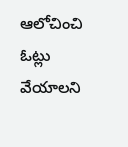ఆలోచించి ఓట్లు వేయాలని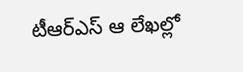టీఆర్ఎస్ ఆ లేఖల్లో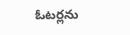ఓటర్లను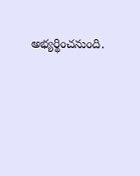అభ్యర్థించనుంది.